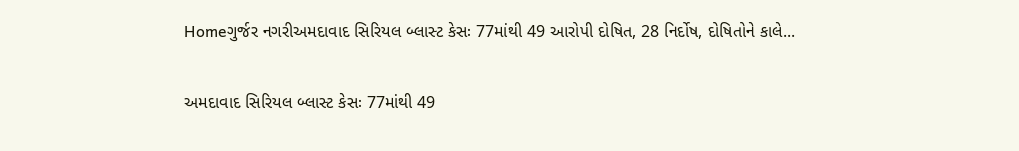Homeગુર્જર નગરીઅમદાવાદ સિરિયલ બ્લાસ્ટ કેસઃ 77માંથી 49 આરોપી દોષિત, 28 નિર્દોષ, દોષિતોને કાલે...

અમદાવાદ સિરિયલ બ્લાસ્ટ કેસઃ 77માંથી 49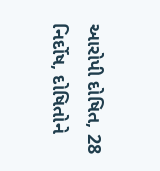આરોપી દોષિત, 28 નિર્દોષ, દોષિતોને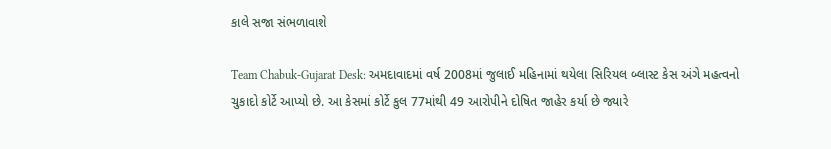કાલે સજા સંભળાવાશે

Team Chabuk-Gujarat Desk: અમદાવાદમાં વર્ષ 2008માં જુલાઈ મહિનામાં થયેલા સિરિયલ બ્લાસ્ટ કેસ અંગે મહત્વનો ચુકાદો કોર્ટે આપ્યો છે. આ કેસમાં કોર્ટે કુલ 77માંથી 49 આરોપીને દોષિત જાહેર કર્યા છે જ્યારે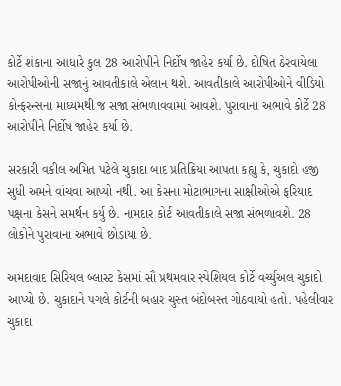કોર્ટે શંકાના આધારે કુલ 28 આરોપીને નિર્દોષ જાહેર કર્યા છે. દોષિત ઠેરવાયેલા આરોપીઓની સજાનું આવતીકાલે એલાન થશે. આવતીકાલે આરોપીઓને વીડિયો કોન્ફરન્સના માધ્યમથી જ સજા સંભળાવવામાં આવશે. પુરાવાના અભાવે કોર્ટે 28 આરોપીને નિર્દોષ જાહેર કર્યા છે.

સરકારી વકીલ અમિત પટેલે ચુકાદા બાદ પ્રતિક્રિયા આપતા કહ્યુ કે, ચુકાદો હજી સુધી અમને વાંચવા આપ્યો નથી. આ કેસના મોટાભાગના સાક્ષીઓએ ફરિયાદ પક્ષના કેસને સમર્થન કર્યુ છે. નામદાર કોર્ટ આવતીકાલે સજા સંભળાવશે. 28 લોકોને પુરાવાના અભાવે છોડાયા છે.

અમદાવાદ સિરિયલ બ્લાસ્ટ કેસમાં સૌ પ્રથમવાર સ્પેશિયલ કોર્ટે વર્ચ્યુઅલ ચુકાદો આપ્યો છે. ચુકાદાને પગલે કોર્ટની બહાર ચુસ્ત બંદોબસ્ત ગોઠવાયો હતો. પહેલીવાર ચુકાદા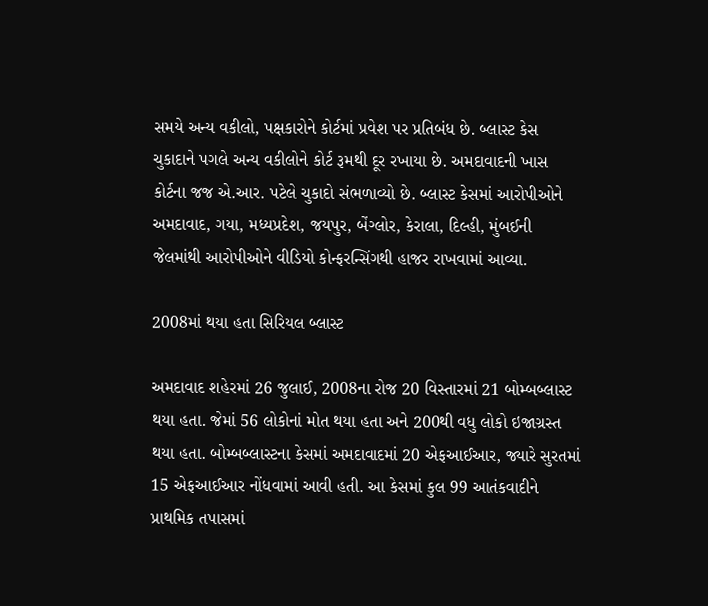સમયે અન્ય વકીલો, પક્ષકારોને કોર્ટમાં પ્રવેશ પર પ્રતિબંધ છે. બ્લાસ્ટ કેસ ચુકાદાને પગલે અન્ય વકીલોને કોર્ટ રૂમથી દૂર રખાયા છે. અમદાવાદની ખાસ કોર્ટના જજ એ.આર. પટેલે ચુકાદો સંભળાવ્યો છે. બ્લાસ્ટ કેસમાં આરોપીઓને અમદાવાદ, ગયા, મધ્યપ્રદેશ, જયપુર, બેંગ્લોર, કેરાલા, દિલ્હી, મુંબઈની જેલમાંથી આરોપીઓને વીડિયો કોન્ફરન્સિંગથી હાજર રાખવામાં આવ્યા.

2008માં થયા હતા સિરિયલ બ્લાસ્ટ

અમદાવાદ શહેરમાં 26 જુલાઈ, 2008ના રોજ 20 વિસ્તારમાં 21 બોમ્બબ્લાસ્ટ થયા હતા. જેમાં 56 લોકોનાં મોત થયા હતા અને 200થી વધુ લોકો ઇજાગ્રસ્ત થયા હતા. બોમ્બબ્લાસ્ટના કેસમાં અમદાવાદમાં 20 એફઆઈઆર, જ્યારે સુરતમાં 15 એફઆઈઆર નોંધવામાં આવી હતી. આ કેસમાં કુલ 99 આતંકવાદીને પ્રાથમિક તપાસમાં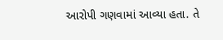આરોપી ગણવામાં આવ્યા હતા. તે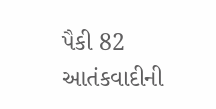પૈકી 82 આતંકવાદીની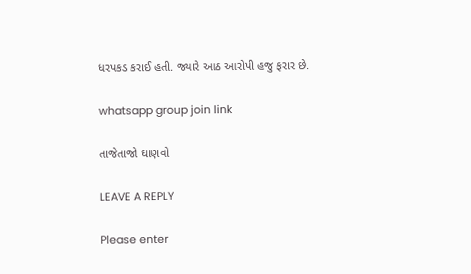ધરપકડ કરાઈ હતી. જ્યારે આઠ આરોપી હજુ ફરાર છે.

whatsapp group join link

તાજેતાજો ઘાણવો

LEAVE A REPLY

Please enter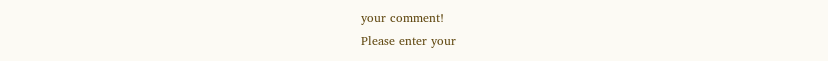your comment!
Please enter your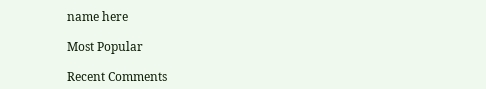name here

Most Popular

Recent Comments